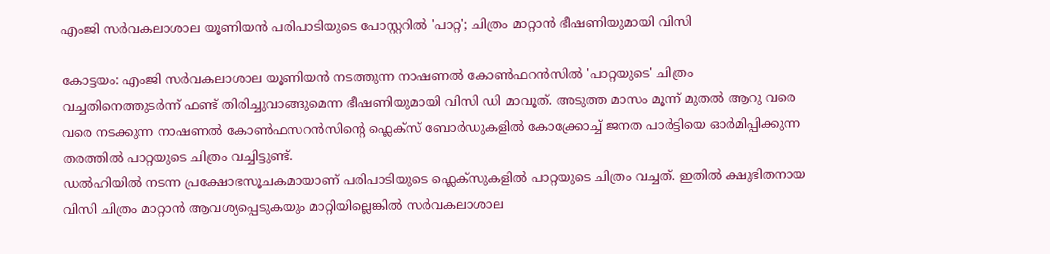എംജി സർവകലാശാല യൂണിയൻ പരിപാടിയുടെ പോസ്റ്ററിൽ 'പാറ്റ'; ചിത്രം മാറ്റാൻ ഭീഷണിയുമായി വിസി

കോട്ടയം: എംജി സർവകലാശാല യൂണിയൻ നടത്തുന്ന നാഷണൽ കോൺഫറൻസിൽ 'പാറ്റയുടെ' ചിത്രം വച്ചതിനെത്തുടർന്ന് ഫണ്ട് തിരിച്ചുവാങ്ങുമെന്ന ഭീഷണിയുമായി വിസി ഡി മാവൂത്. അടുത്ത മാസം മൂന്ന് മുതൽ ആറു വരെ വരെ നടക്കുന്ന നാഷണൽ കോൺഫസറൻസിന്റെ ഫ്ലെക്സ് ബോർഡുകളിൽ കോക്ക്രോച്ച് ജനത പാർട്ടിയെ ഓർമിപ്പിക്കുന്ന തരത്തിൽ പാറ്റയുടെ ചിത്രം വച്ചിട്ടുണ്ട്.
ഡൽഹിയിൽ നടന്ന പ്രക്ഷോഭസൂചകമായാണ് പരിപാടിയുടെ ഫ്ലെക്സുകളിൽ പാറ്റയുടെ ചിത്രം വച്ചത്. ഇതിൽ ക്ഷുഭിതനായ വിസി ചിത്രം മാറ്റാൻ ആവശ്യപ്പെടുകയും മാറ്റിയില്ലെങ്കിൽ സർവകലാശാല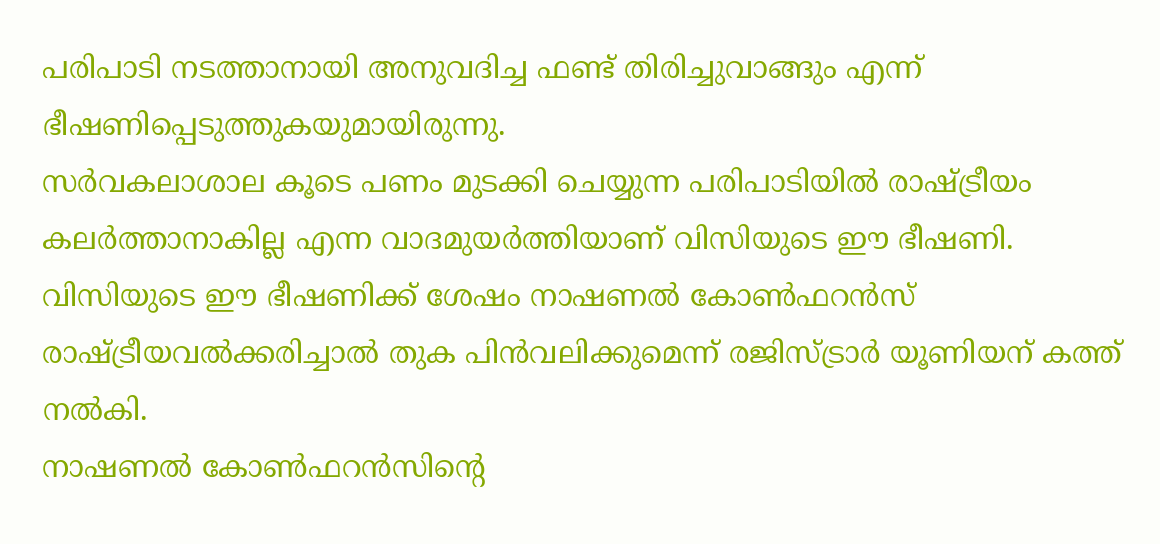പരിപാടി നടത്താനായി അനുവദിച്ച ഫണ്ട് തിരിച്ചുവാങ്ങും എന്ന് ഭീഷണിപ്പെടുത്തുകയുമായിരുന്നു.
സർവകലാശാല കൂടെ പണം മുടക്കി ചെയ്യുന്ന പരിപാടിയിൽ രാഷ്ട്രീയം കലർത്താനാകില്ല എന്ന വാദമുയർത്തിയാണ് വിസിയുടെ ഈ ഭീഷണി. വിസിയുടെ ഈ ഭീഷണിക്ക് ശേഷം നാഷണൽ കോൺഫറൻസ് രാഷ്ട്രീയവൽക്കരിച്ചാൽ തുക പിൻവലിക്കുമെന്ന് രജിസ്ട്രാർ യൂണിയന് കത്ത് നൽകി.
നാഷണൽ കോൺഫറൻസിന്റെ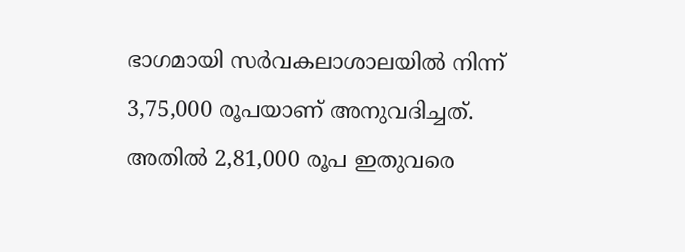ഭാഗമായി സർവകലാശാലയിൽ നിന്ന് 3,75,000 രൂപയാണ് അനുവദിച്ചത്. അതിൽ 2,81,000 രൂപ ഇതുവരെ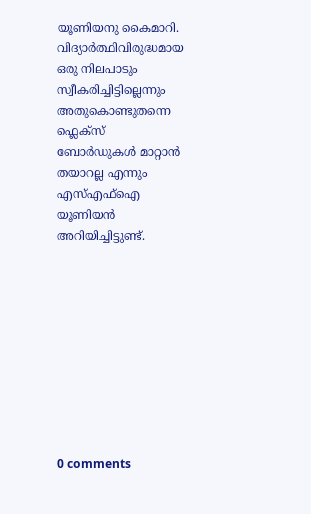യൂണിയനു കൈമാറി. വിദ്യാർത്ഥിവിരുദ്ധമായ ഒരു നിലപാടും സ്വീകരിച്ചിട്ടില്ലെന്നും അതുകൊണ്ടുതന്നെ ഫ്ലെക്സ് ബോർഡുകൾ മാറ്റാൻ തയാറല്ല എന്നും എസ്എഫ്ഐ യൂണിയൻ അറിയിച്ചിട്ടുണ്ട്.










0 comments